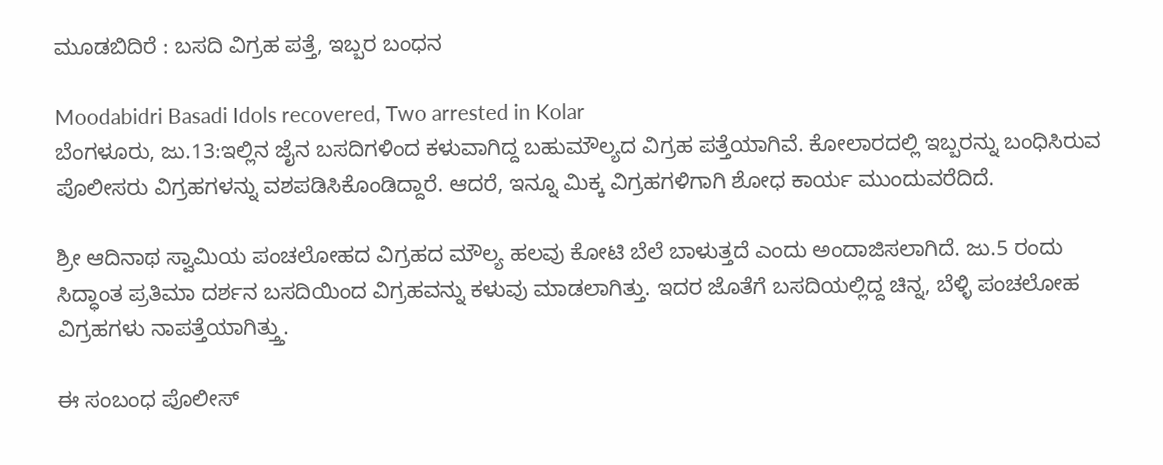ಮೂಡಬಿದಿರೆ : ಬಸದಿ ವಿಗ್ರಹ ಪತ್ತೆ, ಇಬ್ಬರ ಬಂಧನ

Moodabidri Basadi Idols recovered, Two arrested in Kolar
ಬೆಂಗಳೂರು, ಜು.13:ಇಲ್ಲಿನ ಜೈನ ಬಸದಿಗಳಿಂದ ಕಳುವಾಗಿದ್ದ ಬಹುಮೌಲ್ಯದ ವಿಗ್ರಹ ಪತ್ತೆಯಾಗಿವೆ. ಕೋಲಾರದಲ್ಲಿ ಇಬ್ಬರನ್ನು ಬಂಧಿಸಿರುವ ಪೊಲೀಸರು ವಿಗ್ರಹಗಳನ್ನು ವಶಪಡಿಸಿಕೊಂಡಿದ್ದಾರೆ. ಆದರೆ, ಇನ್ನೂ ಮಿಕ್ಕ ವಿಗ್ರಹಗಳಿಗಾಗಿ ಶೋಧ ಕಾರ್ಯ ಮುಂದುವರೆದಿದೆ.

ಶ್ರೀ ಆದಿನಾಥ ಸ್ವಾಮಿಯ ಪಂಚಲೋಹದ ವಿಗ್ರಹದ ಮೌಲ್ಯ ಹಲವು ಕೋಟಿ ಬೆಲೆ ಬಾಳುತ್ತದೆ ಎಂದು ಅಂದಾಜಿಸಲಾಗಿದೆ. ಜು.5 ರಂದು ಸಿದ್ಧಾಂತ ಪ್ರತಿಮಾ ದರ್ಶನ ಬಸದಿಯಿಂದ ವಿಗ್ರಹವನ್ನು ಕಳುವು ಮಾಡಲಾಗಿತ್ತು. ಇದರ ಜೊತೆಗೆ ಬಸದಿಯಲ್ಲಿದ್ದ ಚಿನ್ನ, ಬೆಳ್ಳಿ ಪಂಚಲೋಹ ವಿಗ್ರಹಗಳು ನಾಪತ್ತೆಯಾಗಿತ್ತ್ತು.

ಈ ಸಂಬಂಧ ಪೊಲೀಸ್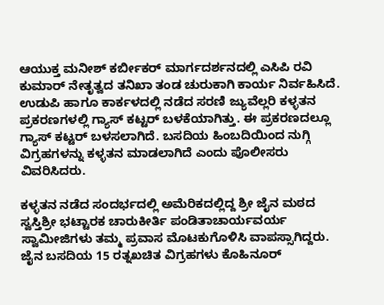ಆಯುಕ್ತ ಮನೀಶ್ ಕರ್ಬೀಕರ್ ಮಾರ್ಗದರ್ಶನದಲ್ಲಿ ಎಸಿಪಿ ರವಿ ಕುಮಾರ್ ನೇತೃತ್ವದ ತನಿಖಾ ತಂಡ ಚುರುಕಾಗಿ ಕಾರ್ಯ ನಿರ್ವಹಿಸಿದೆ. ಉಡುಪಿ ಹಾಗೂ ಕಾರ್ಕಳದಲ್ಲಿ ನಡೆದ ಸರಣಿ ಜ್ಯುವೆಲ್ಲರಿ ಕಳ್ಳತನ ಪ್ರಕರಣಗಳಲ್ಲಿ ಗ್ಯಾಸ್ ಕಟ್ಟರ್ ಬಳಕೆಯಾಗಿತ್ತು. ಈ ಪ್ರಕರಣದಲ್ಲೂ ಗ್ಯಾಸ್ ಕಟ್ಟರ್ ಬಳಸಲಾಗಿದೆ. ಬಸದಿಯ ಹಿಂಬದಿಯಿಂದ ನುಗ್ಗಿ ವಿಗ್ರಹಗಳನ್ನು ಕಳ್ಳತನ ಮಾಡಲಾಗಿದೆ ಎಂದು ಪೊಲೀಸರು ವಿವರಿಸಿದರು.

ಕಳ್ಳತನ ನಡೆದ ಸಂದರ್ಭದಲ್ಲಿ ಅಮೆರಿಕದಲ್ಲಿದ್ದ ಶ್ರೀ ಜೈನ ಮಠದ ಸ್ವಸ್ತಿಶ್ರೀ ಭಟ್ಟಾರಕ ಚಾರುಕೀರ್ತಿ ಪಂಡಿತಾಚಾರ್ಯವರ್ಯ ಸ್ವಾಮೀಜಿಗಳು ತಮ್ಮ ಪ್ರವಾಸ ಮೊಟಕುಗೊಳಿಸಿ ವಾಪಸ್ಸಾಗಿದ್ದರು. ಜೈನ ಬಸದಿಯ 15 ರತ್ನಖಚಿತ ವಿಗ್ರಹಗಳು ಕೊಹಿನೂರ್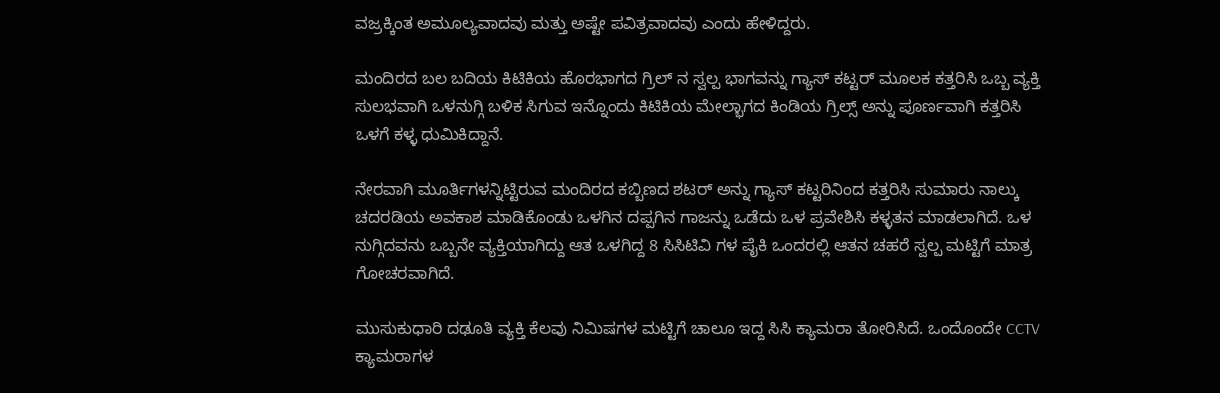ವಜ್ರಕ್ಕಿಂತ ಅಮೂಲ್ಯವಾದವು ಮತ್ತು ಅಷ್ಟೇ ಪವಿತ್ರವಾದವು ಎಂದು ಹೇಳಿದ್ದರು.

ಮಂದಿರದ ಬಲ ಬದಿಯ ಕಿಟಿಕಿಯ ಹೊರಭಾಗದ ಗ್ರಿಲ್ ನ ಸ್ವಲ್ಪ ಭಾಗವನ್ನು ಗ್ಯಾಸ್ ಕಟ್ಟರ್ ಮೂಲಕ ಕತ್ತರಿಸಿ ಒಬ್ಬ ವ್ಯಕ್ತಿ ಸುಲಭವಾಗಿ ಒಳನುಗ್ಗಿ ಬಳಿಕ ಸಿಗುವ ಇನ್ನೊಂದು ಕಿಟಿಕಿಯ ಮೇಲ್ಭಾಗದ ಕಿಂಡಿಯ ಗ್ರಿಲ್ಸ್ ಅನ್ನು ಪೂರ್ಣವಾಗಿ ಕತ್ತರಿಸಿ ಒಳಗೆ ಕಳ್ಳ ಧುಮಿಕಿದ್ದಾನೆ.

ನೇರವಾಗಿ ಮೂರ್ತಿಗಳನ್ನಿಟ್ಟಿರುವ ಮಂದಿರದ ಕಬ್ಬಿಣದ ಶಟರ್ ಅನ್ನು ಗ್ಯಾಸ್ ಕಟ್ಟರಿನಿಂದ ಕತ್ತರಿಸಿ ಸುಮಾರು ನಾಲ್ಕು ಚದರಡಿಯ ಅವಕಾಶ ಮಾಡಿಕೊಂಡು ಒಳಗಿನ ದಪ್ಪಗಿನ ಗಾಜನ್ನು ಒಡೆದು ಒಳ ಪ್ರವೇಶಿಸಿ ಕಳ್ಳತನ ಮಾಡಲಾಗಿದೆ. ಒಳ ನುಗ್ಗಿದವನು ಒಬ್ಬನೇ ವ್ಯಕ್ತಿಯಾಗಿದ್ದು ಆತ ಒಳಗಿದ್ದ 8 ಸಿಸಿಟಿವಿ ಗಳ ಪೈಕಿ ಒಂದರಲ್ಲಿ ಆತನ ಚಹರೆ ಸ್ವಲ್ಪ ಮಟ್ಟಿಗೆ ಮಾತ್ರ ಗೋಚರವಾಗಿದೆ.

ಮುಸುಕುಧಾರಿ ದಢೂತಿ ವ್ಯಕ್ತಿ ಕೆಲವು ನಿಮಿಷಗಳ ಮಟ್ಟಿಗೆ ಚಾಲೂ ಇದ್ದ ಸಿಸಿ ಕ್ಯಾಮರಾ ತೋರಿಸಿದೆ. ಒಂದೊಂದೇ CCTV ಕ್ಯಾಮರಾಗಳ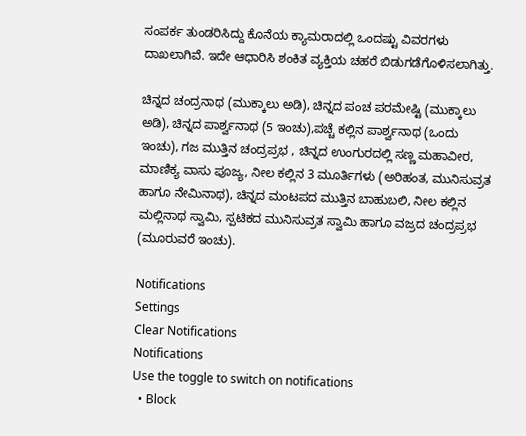ಸಂಪರ್ಕ ತುಂಡರಿಸಿದ್ದು ಕೊನೆಯ ಕ್ಯಾಮರಾದಲ್ಲಿ ಒಂದಷ್ಟು ವಿವರಗಳು ದಾಖಲಾಗಿವೆ. ಇದೇ ಆಧಾರಿಸಿ ಶಂಕಿತ ವ್ಯಕ್ತಿಯ ಚಹರೆ ಬಿಡುಗಡೆಗೊಳಿಸಲಾಗಿತ್ತು.

ಚಿನ್ನದ ಚಂದ್ರನಾಥ (ಮುಕ್ಕಾಲು ಅಡಿ), ಚಿನ್ನದ ಪಂಚ ಪರಮೇಷ್ಟಿ (ಮುಕ್ಕಾಲು ಅಡಿ), ಚಿನ್ನದ ಪಾರ್ಶ್ವನಾಥ (5 ಇಂಚು),ಪಚ್ಚೆ ಕಲ್ಲಿನ ಪಾರ್ಶ್ವನಾಥ (ಒಂದು ಇಂಚು), ಗಜ ಮುತ್ತಿನ ಚಂದ್ರಪ್ರಭ , ಚಿನ್ನದ ಉಂಗುರದಲ್ಲಿ ಸಣ್ಣ ಮಹಾವೀರ, ಮಾಣಿಕ್ಯ ವಾಸು ಪೂಜ್ಯ, ನೀಲ ಕಲ್ಲಿನ 3 ಮೂರ್ತಿಗಳು (ಅರಿಹಂತ, ಮುನಿಸುವ್ರತ ಹಾಗೂ ನೇಮಿನಾಥ), ಚಿನ್ನದ ಮಂಟಪದ ಮುತ್ತಿನ ಬಾಹುಬಲಿ, ನೀಲ ಕಲ್ಲಿನ ಮಲ್ಲಿನಾಥ ಸ್ವಾಮಿ, ಸ್ಪಟಿಕದ ಮುನಿಸುವ್ರತ ಸ್ವಾಮಿ ಹಾಗೂ ವಜ್ರದ ಚಂದ್ರಪ್ರಭ (ಮೂರುವರೆ ಇಂಚು).

Notifications
Settings
Clear Notifications
Notifications
Use the toggle to switch on notifications
  • Block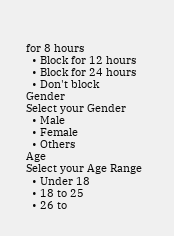for 8 hours
  • Block for 12 hours
  • Block for 24 hours
  • Don't block
Gender
Select your Gender
  • Male
  • Female
  • Others
Age
Select your Age Range
  • Under 18
  • 18 to 25
  • 26 to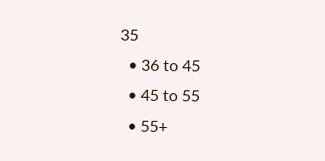35
  • 36 to 45
  • 45 to 55
  • 55+